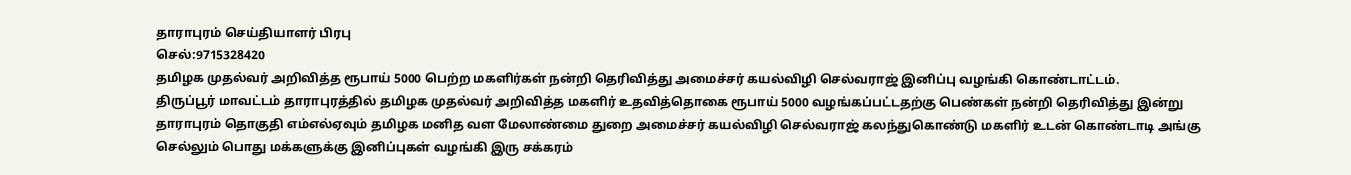தாராபுரம் செய்தியாளர் பிரபு
செல்:9715328420
தமிழக முதல்வர் அறிவித்த ரூபாய் 5000 பெற்ற மகளிர்கள் நன்றி தெரிவித்து அமைச்சர் கயல்விழி செல்வராஜ் இனிப்பு வழங்கி கொண்டாட்டம்.
திருப்பூர் மாவட்டம் தாராபுரத்தில் தமிழக முதல்வர் அறிவித்த மகளிர் உதவித்தொகை ரூபாய் 5000 வழங்கப்பட்டதற்கு பெண்கள் நன்றி தெரிவித்து இன்று தாராபுரம் தொகுதி எம்எல்ஏவும் தமிழக மனித வள மேலாண்மை துறை அமைச்சர் கயல்விழி செல்வராஜ் கலந்துகொண்டு மகளிர் உடன் கொண்டாடி அங்கு செல்லும் பொது மக்களுக்கு இனிப்புகள் வழங்கி இரு சக்கரம்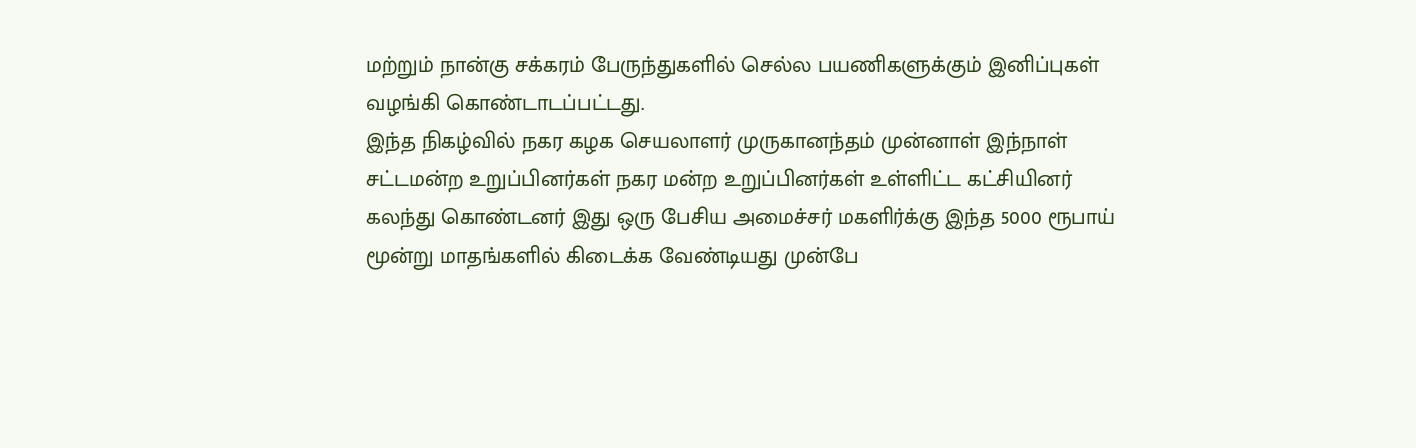மற்றும் நான்கு சக்கரம் பேருந்துகளில் செல்ல பயணிகளுக்கும் இனிப்புகள் வழங்கி கொண்டாடப்பட்டது.
இந்த நிகழ்வில் நகர கழக செயலாளர் முருகானந்தம் முன்னாள் இந்நாள் சட்டமன்ற உறுப்பினர்கள் நகர மன்ற உறுப்பினர்கள் உள்ளிட்ட கட்சியினர் கலந்து கொண்டனர் இது ஒரு பேசிய அமைச்சர் மகளிர்க்கு இந்த 5000 ரூபாய் மூன்று மாதங்களில் கிடைக்க வேண்டியது முன்பே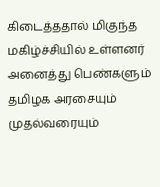கிடைத்ததால் மிகுந்த மகிழ்ச்சியில் உள்ளனர் அனைத்து பெண்களும் தமிழக அரசையும் முதல்வரையும்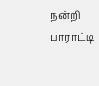நன்றி பாராட்டி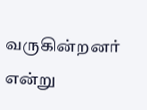வருகின்றனர் என்று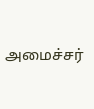அமைச்சர்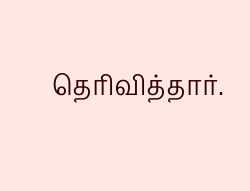தெரிவித்தார்.